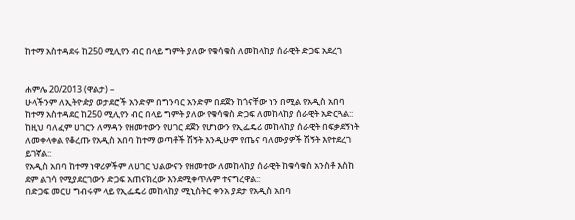ከተማ አስተዳደሩ ከ250 ሚሊየን ብር በላይ ግምት ያለው የቁሳቁስ ለመከላከያ ሰራዊት ድጋፍ አደረገ


ሐምሌ 20/2013 (ዋልታ) –
ሁላችንም ለኢትዮዽያ ወታደሮች አንድም በግንባር አንድም በደጀን ከጎናቸው ነን በሚል የአዲስ አበባ ከተማ አስተዳደር ከ250 ሚሊየን ብር በላይ ግምት ያለው የቁሳቁስ ድጋፍ ለመከላከያ ሰራዊት አድርጓል::
ከዚህ ባለፈም ሀገርን ለማዳን የዘመተውን የሀገር ደጀን የሆነውን የኢፌዴሪ መከላከያ ሰራዊት በፍቃደኝነት ለመቀላቀል የቆረጡ የአዲስ አበባ ከተማ ወጣቶች ሽኝት እንዲሁም የጤና ባለሙያዎች ሽኝት እየተደረገ ይገኛል::
የአዲስ አበባ ከተማ ነዋሪዎችም ለሀገር ህልውናን የዘመተው ለመከላከያ ሰራዊት ከቁሳቁስ አንስቶ እስከ ደም ልገሳ የሚያደርገውን ድጋፍ አጠናክረው እንደሚቀጥሉም ተናግረዋል::
በድጋፍ መርሀ ግብሩም ላይ የኢፌዴሪ መከላከያ ሚኒስትር ቀንአ ያደታ የአዲስ አበባ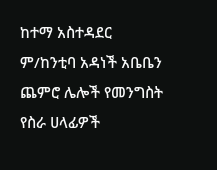ከተማ አስተዳደር ም/ከንቲባ አዳነች አቤቤን ጨምሮ ሌሎች የመንግስት የስራ ሀላፊዎች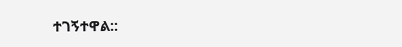ተገኝተዋል::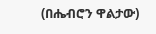(በሔብሮን ዋልታው)